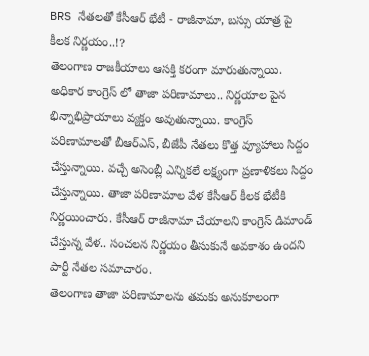BRS నేతలతో కేసీఆర్ భేటీ - రాజీనామా, బస్సు యాత్ర పై కీలక నిర్ణయం..!?
తెలంగాణ రాజకీయాలు ఆసక్తి కరంగా మారుతున్నాయి. అధికార కాంగ్రెస్ లో తాజా పరిణామాలు.. నిర్ణయాల పైన భిన్నాభిప్రాయాలు వ్యక్తం అవుతున్నాయి. కాంగ్రెస్ పరిణామాలతో బీఆర్ఎస్, బీజేపీ నేతలు కొత్త వ్యూహాలు సిద్దం చేస్తున్నాయి. వచ్చే అసెంబ్లీ ఎన్నికలే లక్ష్యంగా ప్రణాళికలు సిద్దం చేస్తున్నాయి. తాజా పరిణామాల వేళ కేసీఆర్ కీలక భేటీకి నిర్ణయించారు. కేసీఆర్ రాజీనామా చేయాలని కాంగ్రెస్ డిమాండ్ చేస్తున్న వేళ.. సంచలన నిర్ణయం తీసుకునే అవకాశం ఉందని పార్టీ నేతల సమాచారం.
తెలంగాణ తాజా పరిణామాలను తమకు అనుకూలంగా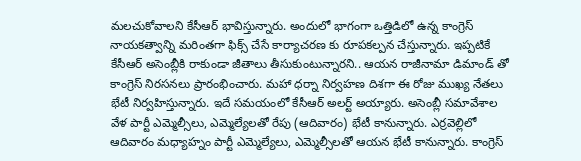మలచుకోవాలని కేసీఆర్ భావిస్తున్నారు. అందులో భాగంగా ఒత్తిడిలో ఉన్న కాంగ్రెస్ నాయకత్వాన్ని మరింతగా ఫిక్స్ చేసే కార్యాచరణ కు రూపకల్పన చేస్తున్నారు. ఇప్పటికే కేసీఆర్ అసెంబ్లీకి రాకుండా జీతాలు తీసుకుంటున్నారని.. ఆయన రాజీనామా డిమాండ్ తో కాంగ్రెస్ నిరసనలు ప్రారంభించారు. మహా ధర్నా నిర్వహణ దిశగా ఈ రోజు ముఖ్య నేతలు భేటీ నిర్వహిస్తున్నారు. ఇదే సమయంలో కేసీఆర్ అలర్ట్ అయ్యారు. అసెంబ్లీ సమావేశాల వేళ పార్టీ ఎమ్మెల్సీలు, ఎమ్మెల్యేలతో రేపు (ఆదివారం) భేటీ కానున్నారు. ఎర్రవెల్లిలో ఆదివారం మధ్యాహ్నం పార్టీ ఎమ్మెల్యేలు, ఎమ్మెల్సీలతో ఆయన భేటీ కానున్నారు. కాంగ్రెస్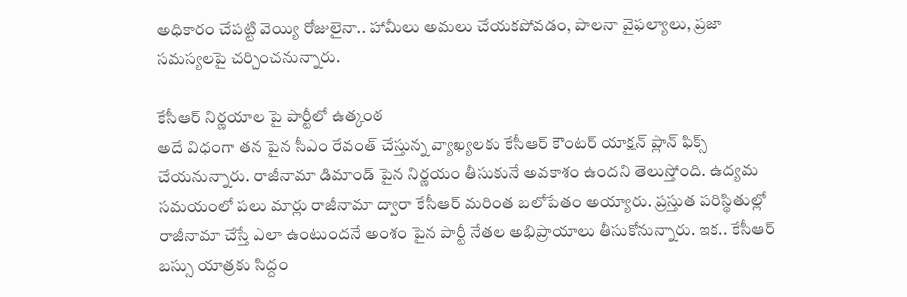అధికారం చేపట్టి వెయ్యి రోజులైనా.. హామీలు అమలు చేయకపోవడం, పాలనా వైఫల్యాలు, ప్రజా సమస్యలపై చర్చించనున్నారు.

కేసీఆర్ నిర్ణయాల పై పార్టీలో ఉత్కంఠ
అదే విధంగా తన పైన సీఎం రేవంత్ చేస్తున్న వ్యాఖ్యలకు కేసీఆర్ కౌంటర్ యాక్షన్ ప్లాన్ ఫిక్స్ చేయనున్నారు. రాజీనామా డిమాండ్ పైన నిర్ణయం తీసుకునే అవకాశం ఉందని తెలుస్తోంది. ఉద్యమ సమయంలో పలు మార్లు రాజీనామా ద్వారా కేసీఆర్ మరింత బలోపేతం అయ్యారు. ప్రస్తుత పరిస్థితుల్లో రాజీనామా చేస్తే ఎలా ఉంటుందనే అంశం పైన పార్టీ నేతల అభిప్రాయాలు తీసుకోనున్నారు. ఇక.. కేసీఆర్ బస్సు యాత్రకు సిద్దం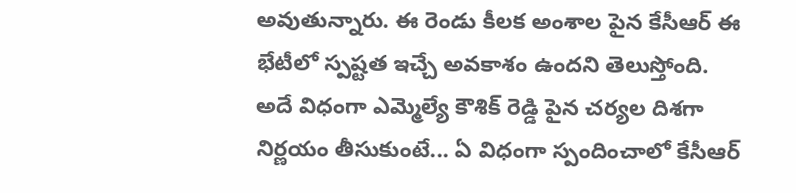అవుతున్నారు. ఈ రెండు కీలక అంశాల పైన కేసీఆర్ ఈ భేటీలో స్పష్టత ఇచ్చే అవకాశం ఉందని తెలుస్తోంది. అదే విధంగా ఎమ్మెల్యే కౌశిక్ రెడ్డి పైన చర్యల దిశగా నిర్ణయం తీసుకుంటే... ఏ విధంగా స్పందించాలో కేసీఆర్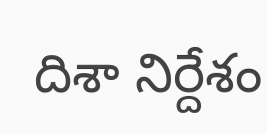దిశా నిర్దేశం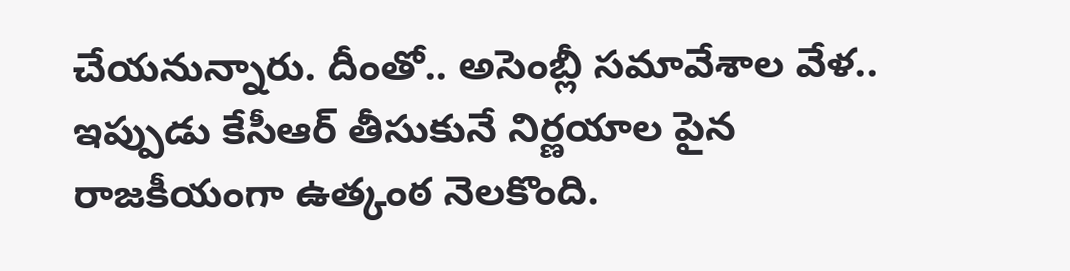చేయనున్నారు. దీంతో.. అసెంబ్లీ సమావేశాల వేళ.. ఇప్పుడు కేసీఆర్ తీసుకునే నిర్ణయాల పైన రాజకీయంగా ఉత్కంఠ నెలకొంది.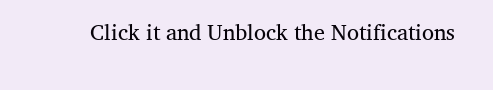Click it and Unblock the Notifications